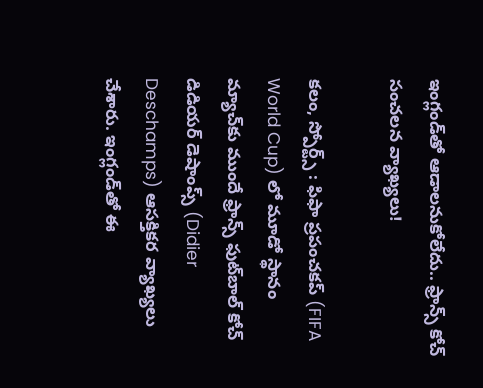ఇంగ్లండ్‌తో ఆడాలనుకోలేదు.. ఫ్రాన్స్ కోచ్ సంచలన వ్యాఖ్యలు!

కలం, స్పోర్ట్స్ : ఫిఫా ప్రపంచకప్‌ (FIFA World Cup) లో మూడో స్థానం మ్యాచ్‌కు ముందే ఫ్రాన్స్ ఫుట్‌బాల్ కోచ్ డిడియర్ డెషాంప్స్ (Didier Deschamps) ఆసక్తికర వ్యాఖ్యలు చేశారు. ఇంగ్లండ్‌తో ఈ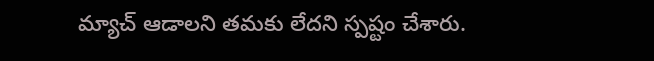మ్యాచ్ ఆడాలని తమకు లేదని స్పష్టం చేశారు.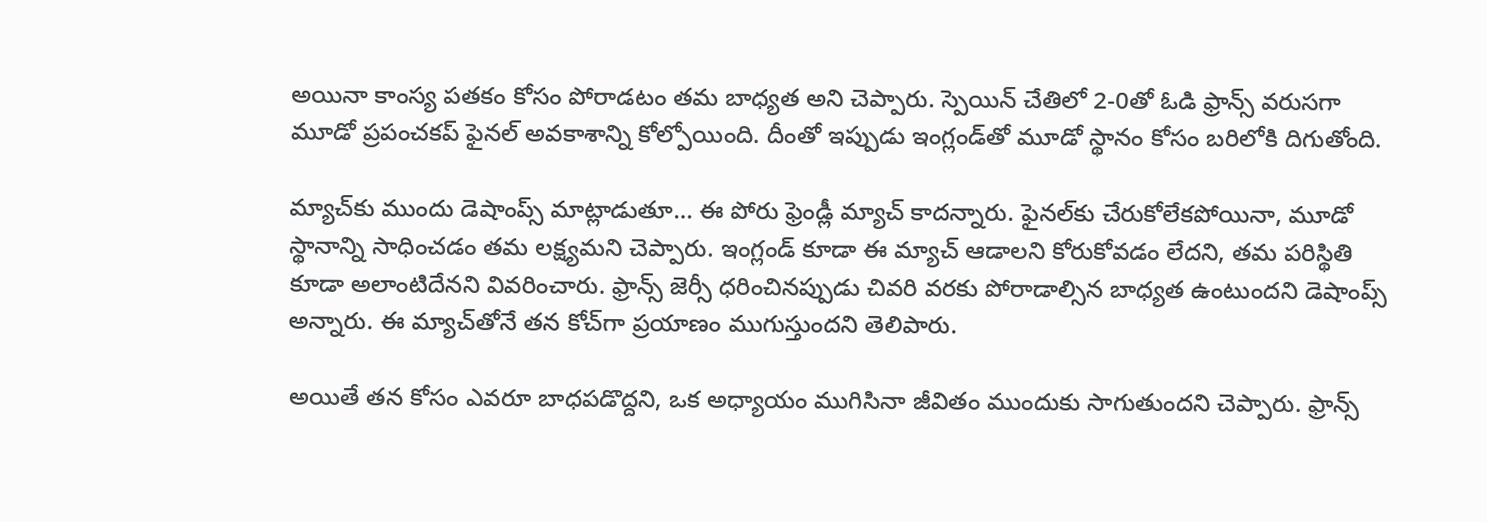అయినా కాంస్య పతకం కోసం పోరాడటం తమ బాధ్యత అని చెప్పారు. స్పెయిన్ చేతిలో 2-0తో ఓడి ఫ్రాన్స్ వరుసగా మూడో ప్రపంచకప్ ఫైనల్ అవకాశాన్ని కోల్పోయింది. దీంతో ఇప్పుడు ఇంగ్లండ్‌తో మూడో స్థానం కోసం బరిలోకి దిగుతోంది.

మ్యాచ్‌కు ముందు డెషాంప్స్ మాట్లాడుతూ… ఈ పోరు ఫ్రెండ్లీ మ్యాచ్ కాదన్నారు. ఫైనల్‌కు చేరుకోలేకపోయినా, మూడో స్థానాన్ని సాధించడం తమ లక్ష్యమని చెప్పారు. ఇంగ్లండ్ కూడా ఈ మ్యాచ్ ఆడాలని కోరుకోవడం లేదని, తమ పరిస్థితి కూడా అలాంటిదేనని వివరించారు. ఫ్రాన్స్ జెర్సీ ధరించినప్పుడు చివరి వరకు పోరాడాల్సిన బాధ్యత ఉంటుందని డెషాంప్స్ అన్నారు. ఈ మ్యాచ్‌తోనే తన కోచ్‌గా ప్రయాణం ముగుస్తుందని తెలిపారు.

అయితే తన కోసం ఎవరూ బాధపడొద్దని, ఒక అధ్యాయం ముగిసినా జీవితం ముందుకు సాగుతుందని చెప్పారు. ఫ్రాన్స్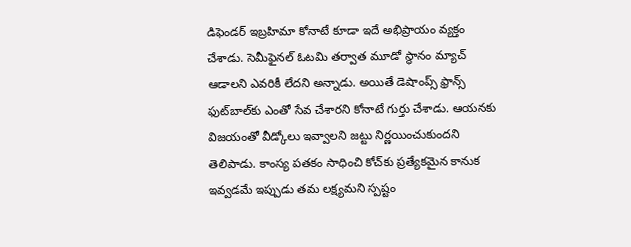డిఫెండర్ ఇబ్రహిమా కోనాటే కూడా ఇదే అభిప్రాయం వ్యక్తం చేశాడు. సెమీఫైనల్ ఓటమి తర్వాత మూడో స్థానం మ్యాచ్ ఆడాలని ఎవరికీ లేదని అన్నాడు. అయితే డెషాంప్స్ ఫ్రాన్స్ ఫుట్‌బాల్‌కు ఎంతో సేవ చేశారని కోనాటే గుర్తు చేశాడు. ఆయనకు విజయంతో వీడ్కోలు ఇవ్వాలని జట్టు నిర్ణయించుకుందని తెలిపాడు. కాంస్య పతకం సాధించి కోచ్‌కు ప్రత్యేకమైన కానుక ఇవ్వడమే ఇప్పుడు తమ లక్ష్యమని స్పష్టం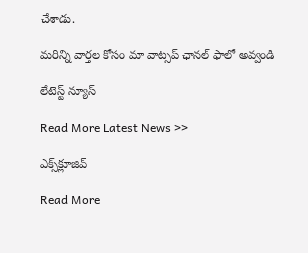చేశాడు.

మ‌రిన్ని వార్త‌ల కోసం మా వాట్స‌ప్ ఛాన‌ల్ ఫాలో అవ్వండి

లేటెస్ట్ న్యూస్‌

Read More Latest News >>

ఎక్స్‌క్లూజివ్‌

Read More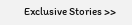Exclusive Stories >>